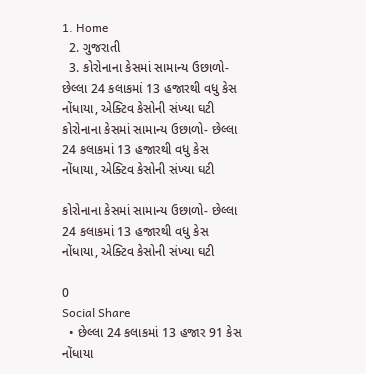1. Home
  2. ગુજરાતી
  3. કોરોનાના કેસમાં સામાન્ય ઉછાળો- છેલ્લા 24 કલાકમાં 13 હજારથી વધુ કેસ નોંધાયા, એક્ટિવ કેસોની સંખ્યા ઘટી
કોરોનાના કેસમાં સામાન્ય ઉછાળો- છેલ્લા 24 કલાકમાં 13 હજારથી વધુ કેસ નોંધાયા, એક્ટિવ કેસોની સંખ્યા ઘટી

કોરોનાના કેસમાં સામાન્ય ઉછાળો- છેલ્લા 24 કલાકમાં 13 હજારથી વધુ કેસ નોંધાયા, એક્ટિવ કેસોની સંખ્યા ઘટી

0
Social Share
  • છેલ્લા 24 કલાકમાં 13 હજાર 91 કેસ નોંધાયા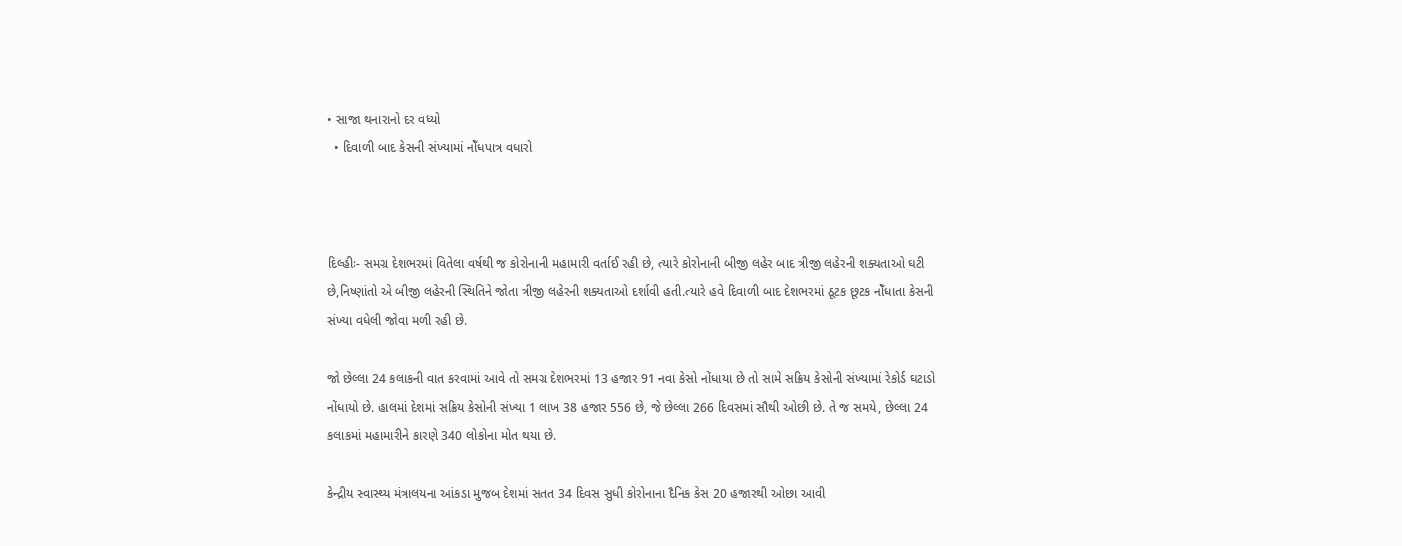• સાજા થનારાનો દર વધ્યો
  • દિવાળી બાદ કેસની સંખ્યામાં નોઁધપાત્ર વધારો



દિલ્હીઃ- સમગ્ર દેશભરમાં વિતેલા વર્ષથી જ કોરોનાની મહામારી વર્તાઈ રહી છે, ત્યારે કોરોનાની બીજી લહેર બાદ ત્રીજી લહેરની શક્યતાઓ ઘટી છે,નિષ્ણાંતો એ બીજી લહેરની સ્થિતિને જોતા ત્રીજી લહેરની શક્યતાઓ દર્શાવી હતી.ત્યારે હવે દિવાળી બાદ દેશભરમાં ઠૂટક છૂટક નોઁધાતા કેસની સંખ્યા વધેલી જોવા મળી રહી છે.

જો છેલ્લા 24 કલાકની વાત કરવામાં આવે તો સમગ્ર દેશભરમાં 13 હજાર 91 નવા કેસો નોંધાયા છે તો સામે સક્રિય કેસોની સંખ્યામાં રેકોર્ડ ઘટાડો નોંધાયો છે. હાલમાં દેશમાં સક્રિય કેસોની સંખ્યા 1 લાખ 38 હજાર 556 છે, જે છેલ્લા 266 દિવસમાં સૌથી ઓછી છે. તે જ સમયે, છેલ્લા 24 કલાકમાં મહામારીને કારણે 340 લોકોના મોત થયા છે.

કેન્દ્રીય સ્વાસ્થ્ય મંત્રાલયના આંકડા મુજબ દેશમાં સતત 34 દિવસ સુધી કોરોનાના દૈનિક કેસ 20 હજારથી ઓછા આવી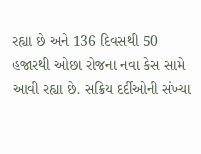રહ્યા છે અને 136 દિવસથી 50 હજારથી ઓછા રોજના નવા કેસ સામે આવી રહ્યા છે. સક્રિય દર્દીઓની સંખ્યા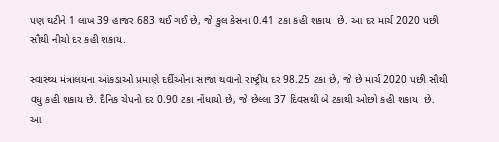પણ ઘટીને 1 લાખ 39 હાજર 683 થઈ ગઈ છે, જે કુલ કેસના 0.41 ટકા કહી શકાય  છે. આ દર માર્ચ 2020 પછી સૌથી નીચો દર કહી શકાય.

સ્વાસ્થ્ય મંત્રાલયના આંકડાઓ પ્રમાણે દર્દીઓના સાજા થવાનો રાષ્ટ્રીય દર 98.25 ટકા છે, જે છે માર્ચ 2020 પછી સૌથી વધુ કહી શકાય છે. દૈનિક ચેપનો દર 0.90 ટકા નોંધાયો છે, જે છેલ્લા 37 દિવસથી બે ટકાથી ઓછો કહી શકાય  છે. આ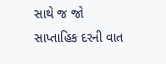સાથે જ જો સાપ્તાહિક દરની વાત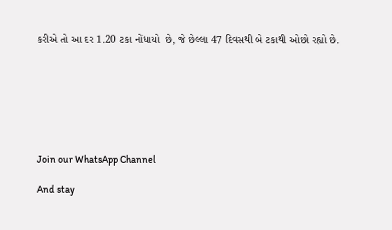કરીએ તો આ દર 1.20 ટકા નોંધાયો  છે, જે છેલ્લા 47 દિવસથી બે ટકાથી ઓછો રહ્યો છે.







Join our WhatsApp Channel

And stay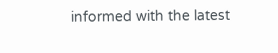informed with the latest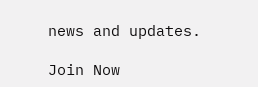news and updates.

Join Now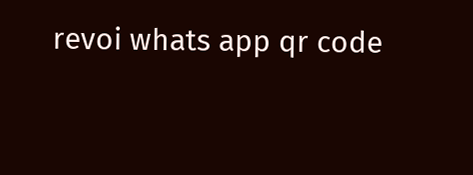revoi whats app qr code